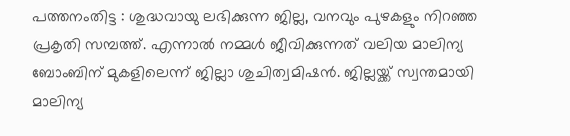പത്തനംതിട്ട : ശുദ്ധവായു ലഭിക്കുന്ന ജില്ല, വനവും പുഴകളും നിറഞ്ഞ പ്രകൃതി സമ്പത്ത്. എന്നാൽ നമ്മൾ ജീവിക്കുന്നത് വലിയ മാലിന്യ ബോംബിന് മുകളിലെന്ന് ജില്ലാ ശുചിത്വമിഷൻ. ജില്ലയ്ക്ക് സ്വന്തമായി മാലിന്യ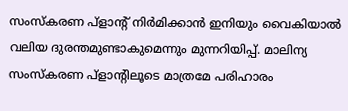സംസ്കരണ പ്ളാന്റ് നിർമിക്കാൻ ഇനിയും വൈകിയാൽ വലിയ ദുരന്തമുണ്ടാകുമെന്നും മുന്നറിയിപ്പ്. മാലിന്യ സംസ്കരണ പ്ളാന്റിലൂടെ മാത്രമേ പരിഹാരം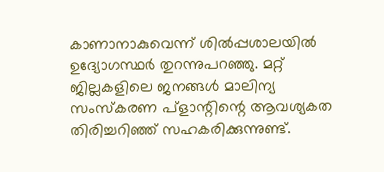കാണാനാകുവെന്ന് ശിൽപ്പശാലയിൽ ഉദ്യോഗസ്ഥർ തുറന്നുപറഞ്ഞു. മറ്റ് ജില്ലകളിലെ ജനങ്ങൾ മാലിന്യ സംസ്കരണ പ്ളാന്റിന്റെ ആവശ്യകത തിരിച്ചറിഞ്ഞ് സഹകരിക്കുന്നുണ്ട്.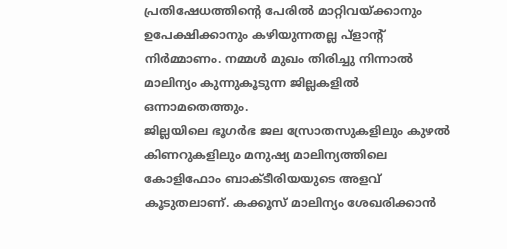പ്രതിഷേധത്തിന്റെ പേരിൽ മാറ്റിവയ്ക്കാനും ഉപേക്ഷിക്കാനും കഴിയുന്നതല്ല പ്ളാന്റ് നിർമ്മാണം. നമ്മൾ മുഖം തിരിച്ചു നിന്നാൽ മാലിന്യം കുന്നുകൂടുന്ന ജില്ലകളിൽ ഒന്നാമതെത്തും.
ജില്ലയിലെ ഭൂഗർഭ ജല സ്രോതസുകളിലും കുഴൽ കിണറുകളിലും മനുഷ്യ മാലിന്യത്തിലെ കോളിഫോം ബാക്ടീരിയയുടെ അളവ് കൂടുതലാണ്. കക്കൂസ് മാലിന്യം ശേഖരിക്കാൻ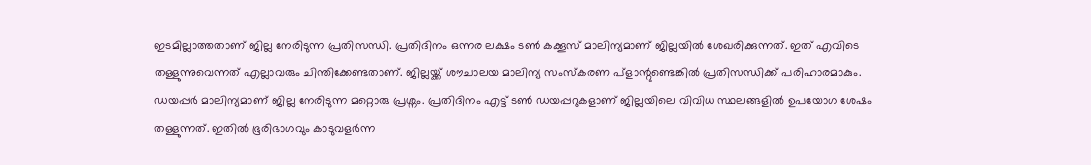ഇടമില്ലാത്തതാണ് ജില്ല നേരിടുന്ന പ്രതിസന്ധി. പ്രതിദിനം ഒന്നര ലക്ഷം ടൺ കക്കൂസ് മാലിന്യമാണ് ജില്ലയിൽ ശേഖരിക്കുന്നത്. ഇത് എവിടെ തള്ളുന്നുവെന്നത് എല്ലാവരും ചിന്തിക്കേണ്ടതാണ്. ജില്ലയ്ക്ക് ശൗചാലയ മാലിന്യ സംസ്കരണ പ്ളാന്റുണ്ടെങ്കിൽ പ്രതിസന്ധിക്ക് പരിഹാരമാകും.
ഡയപ്പർ മാലിന്യമാണ് ജില്ല നേരിടുന്ന മറ്റൊരു പ്രശ്നം. പ്രതിദിനം എട്ട് ടൺ ഡയപ്പറുകളാണ് ജില്ലയിലെ വിവിധ സ്ഥലങ്ങളിൽ ഉപയോഗ ശേഷം തള്ളുന്നത്. ഇതിൽ ഭൂരിഭാഗവും കാടുവളർന്ന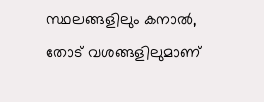സ്ഥലങ്ങളിലും കനാൽ, തോട് വശങ്ങളിലുമാണ്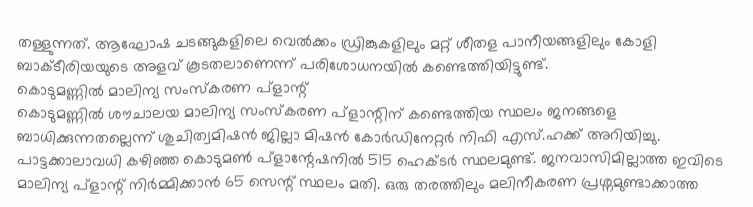തള്ളുന്നത്. ആഘോഷ ചടങ്ങുകളിലെ വെൽക്കം ഡ്രിങ്കുകളിലും മറ്റ് ശീതള പാനീയങ്ങളിലും കോളി ബാക്ടീരിയയുടെ അളവ് കൂടതലാണെന്ന് പരിശോധനയിൽ കണ്ടെത്തിയിട്ടുണ്ട്.
കൊടുമണ്ണിൽ മാലിന്യ സംസ്കരണ പ്ളാന്റ്
കൊടുമണ്ണിൽ ശൗചാലയ മാലിന്യ സംസ്കരണ പ്ളാന്റിന് കണ്ടെത്തിയ സ്ഥലം ജനങ്ങളെ ബാധിക്കുന്നതല്ലെന്ന് ശുചിത്വമിഷൻ ജില്ലാ മിഷൻ കോർഡിനേറ്റർ നിഫി എസ്.ഹക്ക് അറിയിച്ചു. പാട്ടക്കാലാവധി കഴിഞ്ഞ കൊടുമൺ പ്ളാന്റേഷനിൽ 515 ഹെക്ടർ സ്ഥലമുണ്ട്. ജനവാസിമില്ലാത്ത ഇവിടെ മാലിന്യ പ്ളാന്റ് നിർമ്മിക്കാൻ 65 സെന്റ് സ്ഥലം മതി. ഒരു തരത്തിലും മലിനീകരണ പ്രശ്നമുണ്ടാക്കാത്ത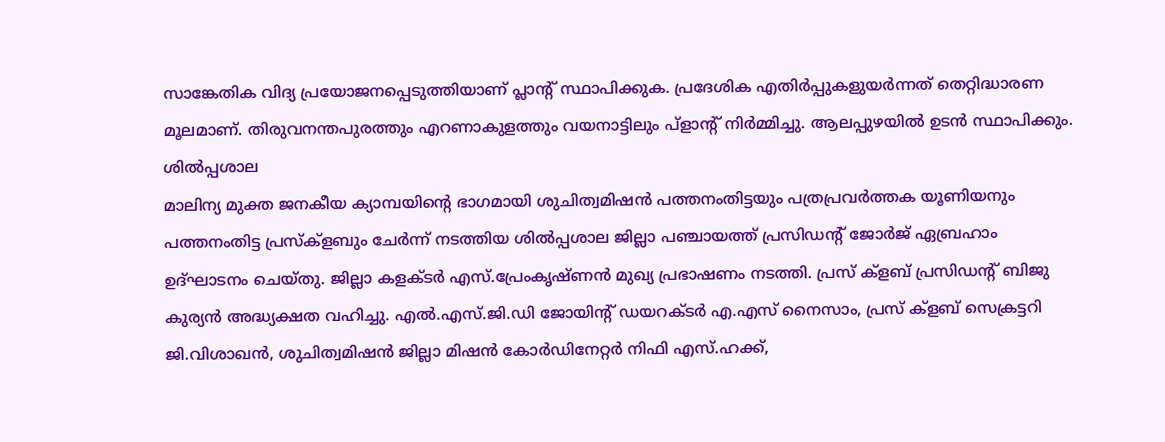സാങ്കേതിക വിദ്യ പ്രയോജനപ്പെടുത്തിയാണ് പ്ലാന്റ് സ്ഥാപിക്കുക. പ്രദേശിക എതിർപ്പുകളുയർന്നത് തെറ്റിദ്ധാരണ മൂലമാണ്. തിരുവനന്തപുരത്തും എറണാകുളത്തും വയനാട്ടിലും പ്ളാന്റ് നിർമ്മിച്ചു. ആലപ്പുഴയിൽ ഉടൻ സ്ഥാപിക്കും.
ശിൽപ്പശാല
മാലിന്യ മുക്ത ജനകീയ ക്യാമ്പയിന്റെ ഭാഗമായി ശുചിത്വമിഷൻ പത്തനംതിട്ടയും പത്രപ്രവർത്തക യൂണിയനും പത്തനംതിട്ട പ്രസ്ക്ളബും ചേർന്ന് നടത്തിയ ശിൽപ്പശാല ജില്ലാ പഞ്ചായത്ത് പ്രസിഡന്റ് ജോർജ് ഏബ്രഹാം ഉദ്ഘാടനം ചെയ്തു. ജില്ലാ കളക്ടർ എസ്.പ്രേംകൃഷ്ണൻ മുഖ്യ പ്രഭാഷണം നടത്തി. പ്രസ് ക്ളബ് പ്രസിഡന്റ് ബിജു കുര്യൻ അദ്ധ്യക്ഷത വഹിച്ചു. എൽ.എസ്.ജി.ഡി ജോയിന്റ് ഡയറക്ടർ എ.എസ് നൈസാം, പ്രസ് ക്ളബ് സെക്രട്ടറി ജി.വിശാഖൻ, ശുചിത്വമിഷൻ ജില്ലാ മിഷൻ കോർഡിനേറ്റർ നിഫി എസ്.ഹക്ക്,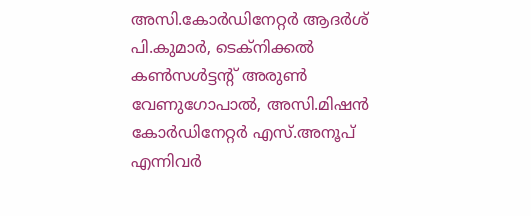അസി.കോർഡിനേറ്റർ ആദർശ് പി.കുമാർ, ടെക്നിക്കൽ കൺസൾട്ടന്റ് അരുൺ വേണുഗോപാൽ, അസി.മിഷൻ കോർഡിനേറ്റർ എസ്.അനൂപ് എന്നിവർ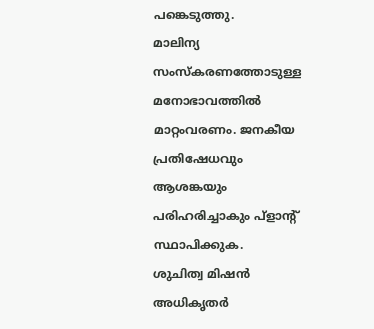പങ്കെടുത്തു.
മാലിന്യ സംസ്കരണത്തോടുള്ള മനോഭാവത്തിൽ മാറ്റംവരണം. ജനകീയ പ്രതിഷേധവും ആശങ്കയും പരിഹരിച്ചാകും പ്ളാന്റ് സ്ഥാപിക്കുക.
ശുചിത്വ മിഷൻ അധികൃതർ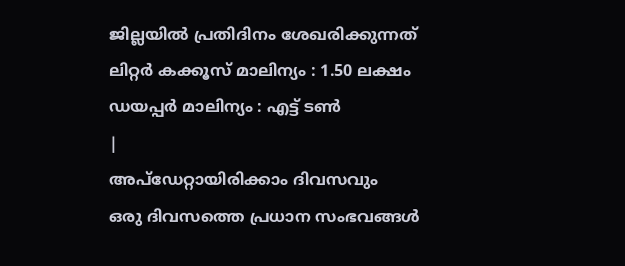ജില്ലയിൽ പ്രതിദിനം ശേഖരിക്കുന്നത്
ലിറ്റർ കക്കൂസ് മാലിന്യം : 1.50 ലക്ഷം
ഡയപ്പർ മാലിന്യം : എട്ട് ടൺ
|
അപ്ഡേറ്റായിരിക്കാം ദിവസവും
ഒരു ദിവസത്തെ പ്രധാന സംഭവങ്ങൾ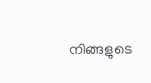നിങ്ങളുടെ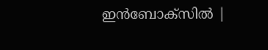ഇൻബോക്സിൽ |